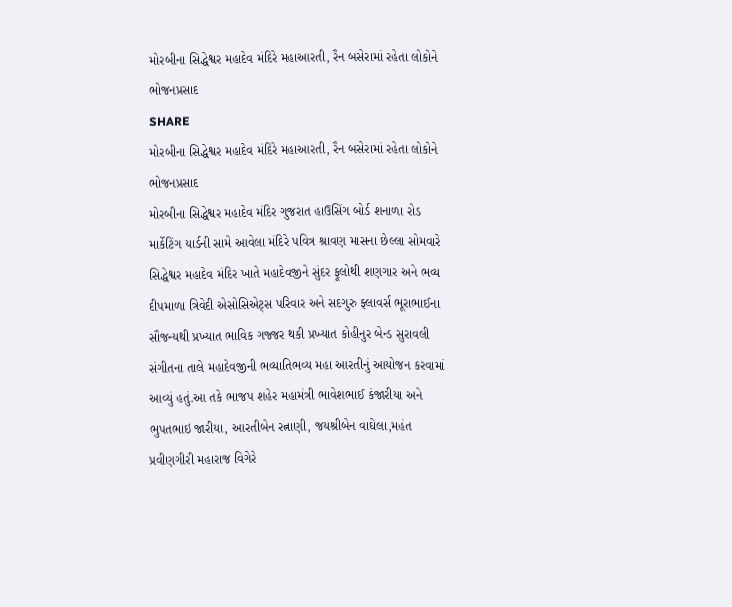મોરબીના સિદ્ધેશ્વર મહાદેવ મંદિરે મહાઆરતી, રૈન બસેરામાં રહેતા લોકોને ભોજનપ્રસાદ
SHARE
મોરબીના સિદ્ધેશ્વર મહાદેવ મંદિરે મહાઆરતી, રૈન બસેરામાં રહેતા લોકોને ભોજનપ્રસાદ
મોરબીના સિદ્ધેશ્વર મહાદેવ મંદિર ગુજરાત હાઉસિંગ બોર્ડ શનાળા રોડ માર્કેટિંગ યાર્ડની સામે આવેલા મંદિરે પવિત્ર શ્રાવણ માસના છેલ્લા સોમવારે સિદ્ધેશ્વર મહાદેવ મંદિર ખાતે મહાદેવજીને સુંદર ફૂલોથી શણગાર અને ભવ્ય દીપમાળા ત્રિવેદી એસોસિએટ્સ પરિવાર અને સદગુરુ ફ્લાવર્સ ભૂરાભાઈના સૌજન્યથી પ્રખ્યાત ભાવિક ગજ્જર થકી પ્રખ્યાત કોહીનુર બેન્ડ સુરાવલી સંગીતના તાલે મહાદેવજીની ભવ્યાતિભવ્ય મહા આરતીનું આયોજન કરવામાં આવ્યું હતું.આ તકે ભાજપ શહેર મહામંત્રી ભાવેશભાઈ કંજારીયા અને ભુપતભાઇ જારીયા, આરતીબેન રત્નાણી, જયશ્રીબેન વાઘેલા,મહંત પ્રવીણગીરી મહારાજ વિગેરે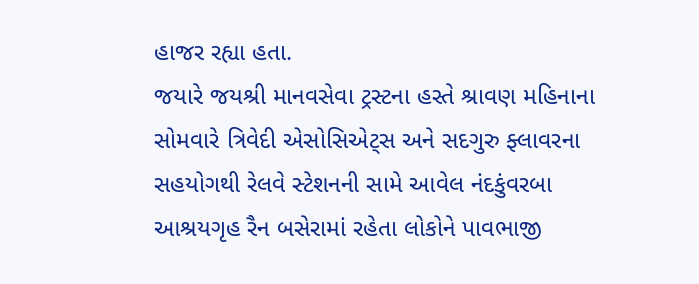હાજર રહ્યા હતા.
જયારે જયશ્રી માનવસેવા ટ્રસ્ટના હસ્તે શ્રાવણ મહિનાના સોમવારે ત્રિવેદી એસોસિએટ્સ અને સદગુરુ ફ્લાવરના સહયોગથી રેલવે સ્ટેશનની સામે આવેલ નંદકુંવરબા આશ્રયગૃહ રૈન બસેરામાં રહેતા લોકોને પાવભાજી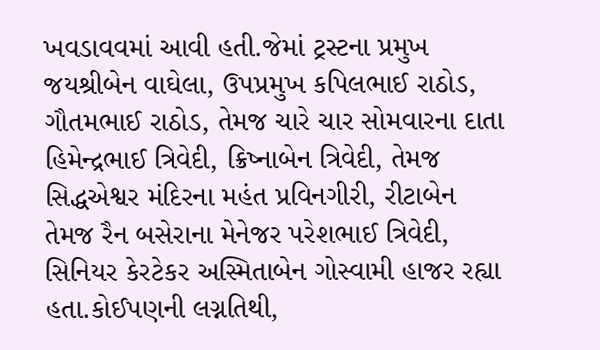ખવડાવવમાં આવી હતી.જેમાં ટ્રસ્ટના પ્રમુખ જયશ્રીબેન વાઘેલા, ઉપપ્રમુખ કપિલભાઈ રાઠોડ, ગૌતમભાઈ રાઠોડ, તેમજ ચારે ચાર સોમવારના દાતા હિમેન્દ્રભાઈ ત્રિવેદી, ક્રિષ્નાબેન ત્રિવેદી, તેમજ સિદ્ધએશ્વર મંદિરના મહંત પ્રવિનગીરી, રીટાબેન તેમજ રૈન બસેરાના મેનેજર પરેશભાઈ ત્રિવેદી, સિનિયર કેરટેકર અસ્મિતાબેન ગોસ્વામી હાજર રહ્યા હતા.કોઈપણની લગ્નતિથી,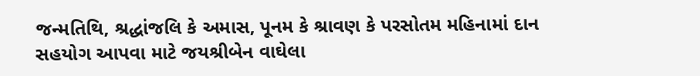જન્મતિથિ, શ્રદ્ધાંજલિ કે અમાસ, પૂનમ કે શ્રાવણ કે પરસોતમ મહિનામાં દાન સહયોગ આપવા માટે જયશ્રીબેન વાઘેલા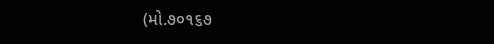(મો.૭૦૧૬૭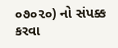૦૭૦૨૦) નો સંપક્ક કરવા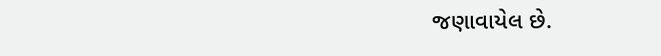જણાવાયેલ છે.